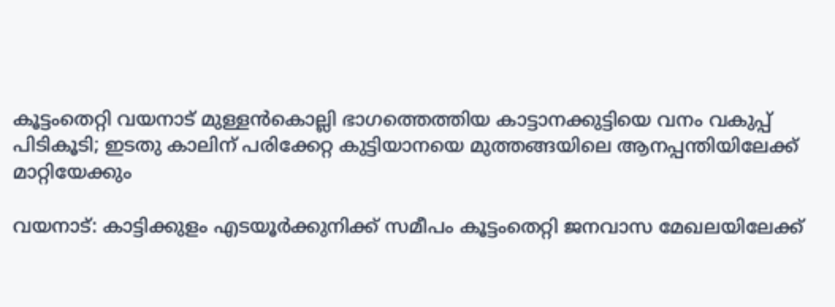കൂട്ടംതെറ്റി വയനാട് മുള്ളന്‍കൊല്ലി ഭാഗത്തെത്തിയ കാട്ടാനക്കുട്ടിയെ വനം വകുപ്പ് പിടികൂടി; ഇടതു കാലിന് പരിക്കേറ്റ കുട്ടിയാനയെ മുത്തങ്ങയിലെ ആനപ്പന്തിയിലേക്ക് മാറ്റിയേക്കും

വയനാട്: കാട്ടിക്കുളം എടയൂര്‍ക്കുനിക്ക് സമീപം കൂട്ടംതെറ്റി ജനവാസ മേഖലയിലേക്ക്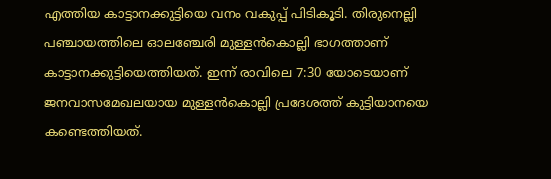എത്തിയ കാട്ടാനക്കുട്ടിയെ വനം വകുപ്പ് പിടികൂടി. തിരുനെല്ലി പഞ്ചായത്തിലെ ഓലഞ്ചേരി മുള്ളന്‍കൊല്ലി ഭാഗത്താണ് കാട്ടാനക്കുട്ടിയെത്തിയത്. ഇന്ന് രാവിലെ 7:30 യോടെയാണ് ജനവാസമേഖലയായ മുള്ളന്‍കൊല്ലി പ്രദേശത്ത് കുട്ടിയാനയെ കണ്ടെത്തിയത്.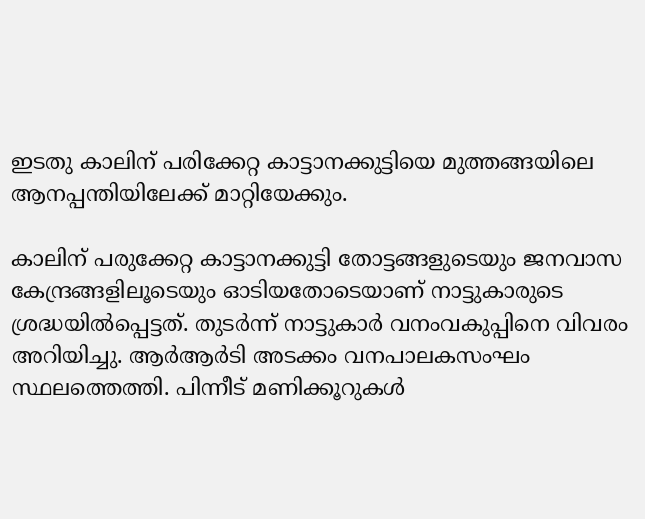ഇടതു കാലിന് പരിക്കേറ്റ കാട്ടാനക്കുട്ടിയെ മുത്തങ്ങയിലെ ആനപ്പന്തിയിലേക്ക് മാറ്റിയേക്കും.

കാലിന് പരുക്കേറ്റ കാട്ടാനക്കുട്ടി തോട്ടങ്ങളുടെയും ജനവാസ കേന്ദ്രങ്ങളിലൂടെയും ഓടിയതോടെയാണ് നാട്ടുകാരുടെ ശ്രദ്ധയില്‍പ്പെട്ടത്. തുടര്‍ന്ന് നാട്ടുകാര്‍ വനംവകുപ്പിനെ വിവരം അറിയിച്ചു. ആര്‍ആര്‍ടി അടക്കം വനപാലകസംഘം സ്ഥലത്തെത്തി. പിന്നീട് മണിക്കൂറുകള്‍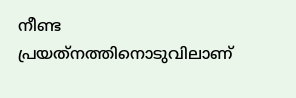നീണ്ട പ്രയത്‌നത്തിനൊടുവിലാണ്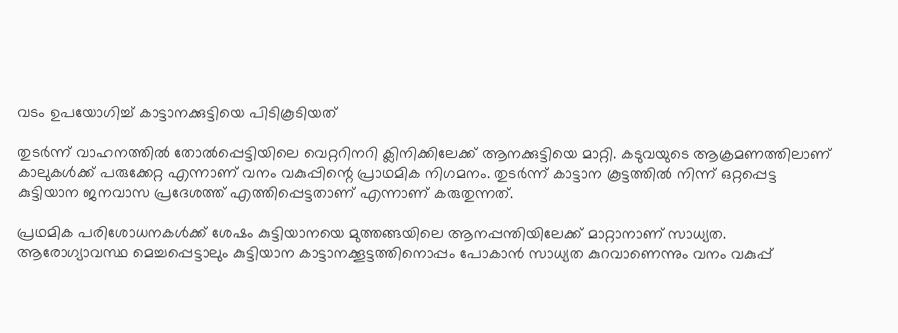വടം ഉപയോഗിച്ച് കാട്ടാനക്കുട്ടിയെ പിടികൂടിയത്

തുടര്‍ന്ന് വാഹനത്തില്‍ തോല്‍പ്പെട്ടിയിലെ വെറ്ററിനറി ക്ലിനിക്കിലേക്ക് ആനക്കുട്ടിയെ മാറ്റി. കടുവയുടെ ആക്രമണത്തിലാണ് കാലുകള്‍ക്ക് പരുക്കേറ്റ എന്നാണ് വനം വകുപ്പിന്റെ പ്രാഥമിക നിഗമനം. തുടര്‍ന്ന് കാട്ടാന കൂട്ടത്തില്‍ നിന്ന് ഒറ്റപ്പെട്ട കുട്ടിയാന ജനവാസ പ്രദേശത്ത് എത്തിപ്പെട്ടതാണ് എന്നാണ് കരുതുന്നത്.

പ്രഥമിക പരിശോധനകള്‍ക്ക് ശേഷം കുട്ടിയാനയെ മുത്തങ്ങയിലെ ആനപ്പന്തിയിലേക്ക് മാറ്റാനാണ് സാധ്യത. ആരോഗ്യാവസ്ഥ മെച്ചപ്പെട്ടാലും കുട്ടിയാന കാട്ടാനക്കൂട്ടത്തിനൊപ്പം പോകാന്‍ സാധ്യത കുറവാണെന്നും വനം വകുപ്പ്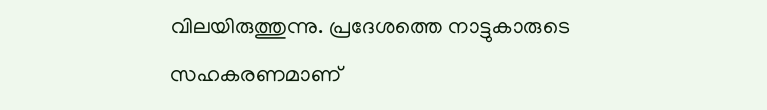വിലയിരുത്തുന്നു. പ്രദേശത്തെ നാട്ടുകാരുടെ സഹകരണമാണ്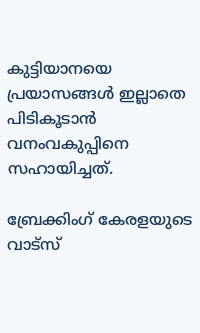കുട്ടിയാനയെ പ്രയാസങ്ങള്‍ ഇല്ലാതെ പിടികൂടാന്‍ വനംവകുപ്പിനെ സഹായിച്ചത്.

ബ്രേക്കിംഗ് കേരളയുടെ വാട്സ്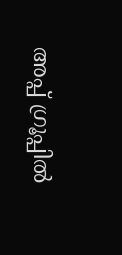അപ്പ് ഗ്രൂപ്പിൽ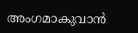അംഗമാകുവാൻ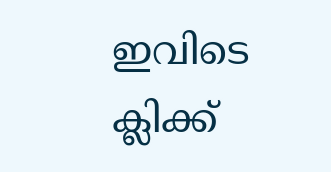ഇവിടെ ക്ലിക്ക്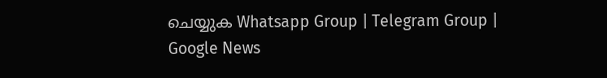ചെയ്യുക Whatsapp Group | Telegram Group | Google News